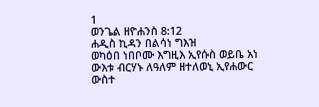1
ወንጌል ዘዮሐንስ 8:12
ሐዲስ ኪዳን በልሳነ ግእዝ
ወካዕበ ነበቦሙ እግዚእ ኢየሱስ ወይቤ አነ ውእቱ ብርሃኑ ለዓለም ዘተለወኒ ኢየሐውር ውስተ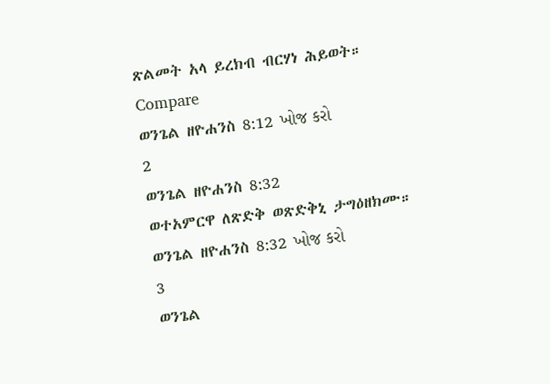ጽልመት አላ ይረክብ ብርሃነ ሕይወት።
Compare
ወንጌል ዘዮሐንስ 8:12 ખોજ કરો
2
ወንጌል ዘዮሐንስ 8:32
ወተአምርዋ ለጽድቅ ወጽድቅኒ ታግዕዘክሙ።
ወንጌል ዘዮሐንስ 8:32 ખોજ કરો
3
ወንጌል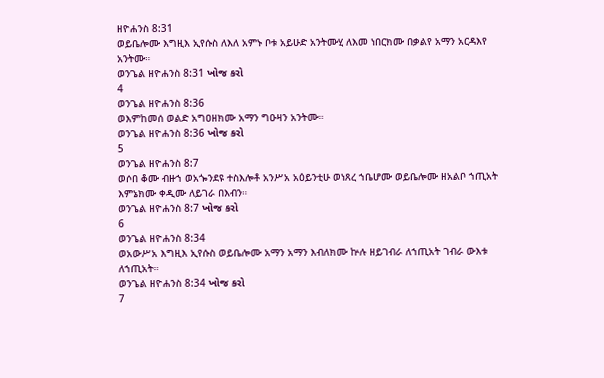ዘዮሐንስ 8:31
ወይቤሎሙ እግዚእ ኢየሱስ ለእለ አምኑ ቦቱ አይሁድ አንትሙሂ ለእመ ነበርክሙ በቃልየ አማን አርዳእየ አንትሙ።
ወንጌል ዘዮሐንስ 8:31 ખોજ કરો
4
ወንጌል ዘዮሐንስ 8:36
ወእምከመሰ ወልድ አግዐዘክሙ አማን ግዑዛን አንትሙ።
ወንጌል ዘዮሐንስ 8:36 ખોજ કરો
5
ወንጌል ዘዮሐንስ 8:7
ወሶበ ቆሙ ብዙኀ ወአጐንደዩ ተስእሎቶ አንሥአ አዕይንቲሁ ወነጸረ ኀቤሆሙ ወይቤሎሙ ዘአልቦ ኀጢአት እምኔክሙ ቀዲሙ ለይገራ በእብን።
ወንጌል ዘዮሐንስ 8:7 ખોજ કરો
6
ወንጌል ዘዮሐንስ 8:34
ወአውሥአ እግዚእ ኢየሱስ ወይቤሎሙ አማን አማን እብለክሙ ኵሉ ዘይገብራ ለኀጢአት ገብራ ውእቱ ለኀጢአት።
ወንጌል ዘዮሐንስ 8:34 ખોજ કરો
7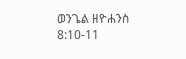ወንጌል ዘዮሐንስ 8:10-11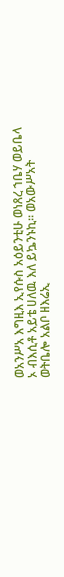ወአንሥአ እግዚእ ኢየሱስ አዕይንቲሁ ወነጸረ ኀቤሃ ወይቤላ ኦ ብእሲቶ አይቴ ሀለዉ እለ ይኴንኑኪ። ወአውሥአት ወትቤሎ አልቦ ዘእሬኢ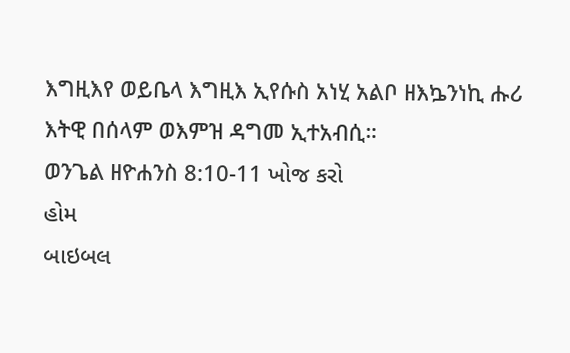እግዚእየ ወይቤላ እግዚእ ኢየሱስ አነሂ አልቦ ዘእኴንነኪ ሑሪ እትዊ በሰላም ወእምዝ ዳግመ ኢተአብሲ።
ወንጌል ዘዮሐንስ 8:10-11 ખોજ કરો
હોમ
બાઇબલ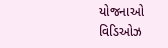યોજનાઓ
વિડિઓઝ